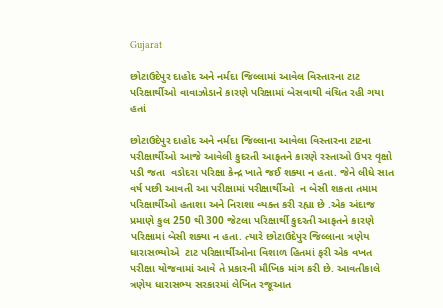Gujarat

છોટાઉદેપુર દાહોદ અને નર્મદા જિલ્લામાં આવેલ વિસ્તારના ટાટ પરિક્ષાર્થીઓ વાવાઝોડાને કારણે પરિક્ષામાં બેસવાથી વંચિત રહી ગયા હતાં

છોટાઉદેપુર દાહોદ અને નર્મદા જિલ્લાના આવેલા વિસ્તારના ટાટના પરીક્ષાર્થીઓ આજે આવેલી કુદરતી આફતને કારણે રસ્તાઓ ઉપર વૃક્ષો પડી જતા  વડોદરા પરિક્ષા કેન્દ્ર ખાતે જઈ શક્યા ન હતા. જેને લીધે સાત વર્ષ પછી આવતી આ પરીક્ષામાં પરીક્ષાર્થીઓ  ન બેસી શકતા તમામ પરિક્ષાર્થીઓ હતાશા અને નિરાશા વ્યક્ત કરી રહ્યા છે .એક અંદાજ પ્રમાણે કુલ 250 થી 300 જેટલા પરિક્ષાર્થી કુદરતી આફતને કારણે પરિક્ષામાં બેસી શક્યા ન હતા. ત્યારે છોટાઉદેપુર જિલ્લાના ત્રણેય ધારાસભ્યોએ  ટાટ પરિક્ષાર્થીઓના વિશાળ હિતમાં ફરી એક વખત પરીક્ષા યોજવામાં આવે તે પ્રકારની મૌખિક માંગ કરી છે. આવતીકાલે ત્રણેય ધારાસભ્ય સરકારમાં લેખિત રજૂઆત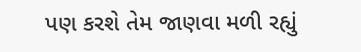પણ કરશે તેમ જાણવા મળી રહ્યું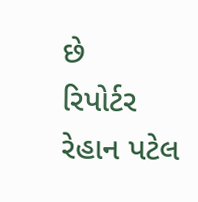છે
રિપોર્ટર રેહાન પટેલ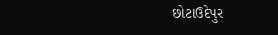છોટાઉદેપુર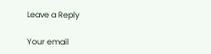Leave a Reply

Your email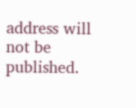address will not be published.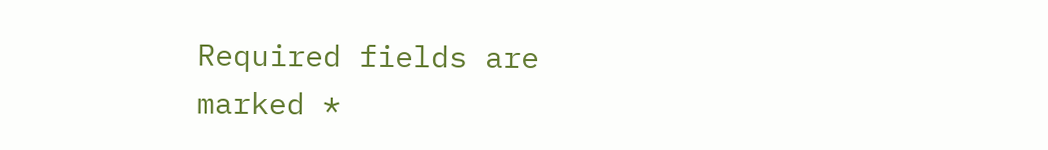Required fields are marked *